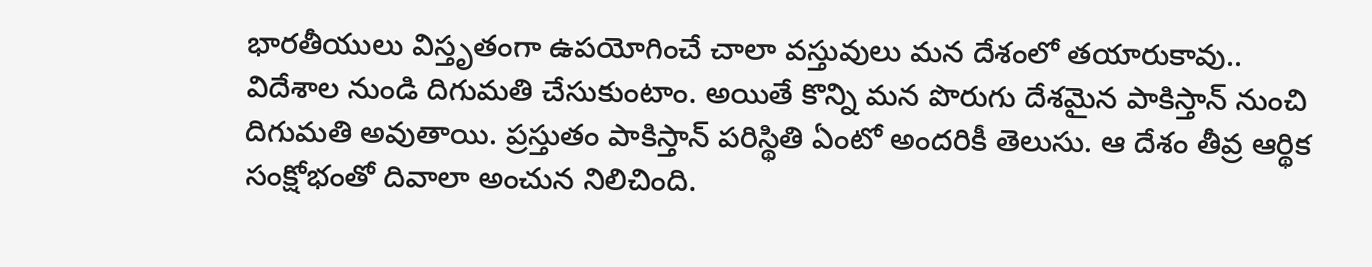భారతీయులు విస్తృతంగా ఉపయోగించే చాలా వస్తువులు మన దేశంలో తయారుకావు.. విదేశాల నుండి దిగుమతి చేసుకుంటాం. అయితే కొన్ని మన పొరుగు దేశమైన పాకిస్తాన్ నుంచి దిగుమతి అవుతాయి. ప్రస్తుతం పాకిస్తాన్ పరిస్థితి ఏంటో అందరికీ తెలుసు. ఆ దేశం తీవ్ర ఆర్థిక సంక్షోభంతో దివాలా అంచున నిలిచింది.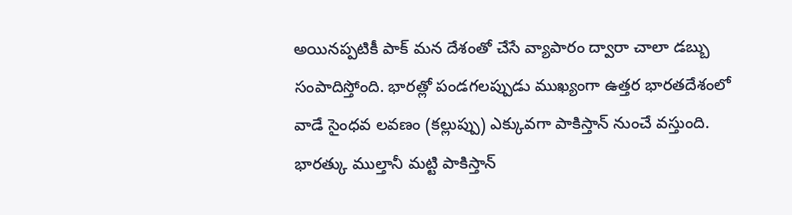అయినప్పటికీ పాక్ మన దేశంతో చేసే వ్యాపారం ద్వారా చాలా డబ్బు సంపాదిస్తోంది. భారత్లో పండగలప్పుడు ముఖ్యంగా ఉత్తర భారతదేశంలో వాడే సైంధవ లవణం (కల్లుప్పు) ఎక్కువగా పాకిస్తాన్ నుంచే వస్తుంది. భారత్కు ముల్తానీ మట్టి పాకిస్తాన్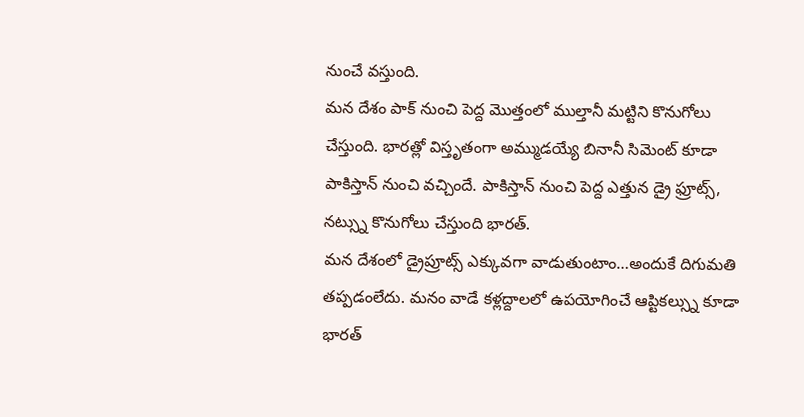నుంచే వస్తుంది.
మన దేశం పాక్ నుంచి పెద్ద మొత్తంలో ముల్తానీ మట్టిని కొనుగోలు చేస్తుంది. భారత్లో విస్తృతంగా అమ్ముడయ్యే బినానీ సిమెంట్ కూడా పాకిస్తాన్ నుంచి వచ్చిందే. పాకిస్తాన్ నుంచి పెద్ద ఎత్తున డ్రై ఫ్రూట్స్, నట్స్ను కొనుగోలు చేస్తుంది భారత్.
మన దేశంలో డ్రైప్రూట్స్ ఎక్కువగా వాడుతుంటాం…అందుకే దిగుమతి తప్పడంలేదు. మనం వాడే కళ్లద్దాలలో ఉపయోగించే ఆప్టికల్స్ను కూడా భారత్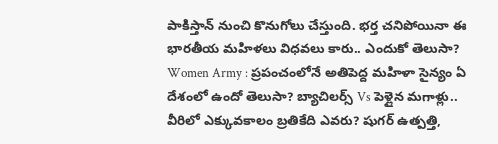పాకిస్తాన్ నుంచి కొనుగోలు చేస్తుంది. భర్త చనిపోయినా ఈ భారతీయ మహిళలు విధవలు కారు.. ఎందుకో తెలుసా?
Women Army : ప్రపంచంలోనే అతిపెద్ద మహిళా సైన్యం ఏ దేశంలో ఉందో తెలుసా? బ్యాచిలర్స్ Vs పెళ్లైన మగాళ్లు.. వీరిలో ఎక్కువకాలం బ్రతికేది ఎవరు? షుగర్ ఉత్పత్తి,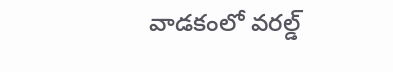వాడకంలో వరల్డ్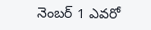నెంబర్ 1 ఎవరో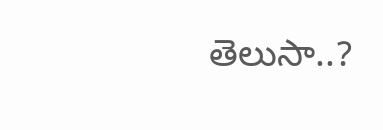తెలుసా..?